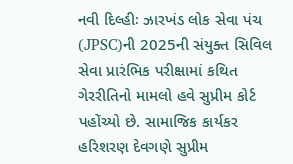નવી દિલ્હીઃ ઝારખંડ લોક સેવા પંચ (JPSC)ની 2025ની સંયુક્ત સિવિલ સેવા પ્રારંભિક પરીક્ષામાં કથિત ગેરરીતિનો મામલો હવે સુપ્રીમ કોર્ટ પહોંચ્યો છે. સામાજિક કાર્યકર હરિશરણ દેવગણે સુપ્રીમ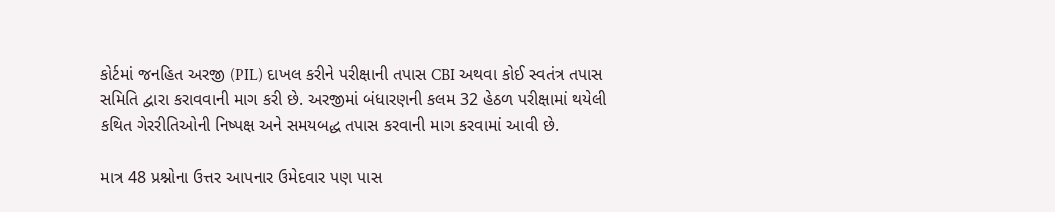કોર્ટમાં જનહિત અરજી (PIL) દાખલ કરીને પરીક્ષાની તપાસ CBI અથવા કોઈ સ્વતંત્ર તપાસ સમિતિ દ્વારા કરાવવાની માગ કરી છે. અરજીમાં બંધારણની કલમ 32 હેઠળ પરીક્ષામાં થયેલી કથિત ગેરરીતિઓની નિષ્પક્ષ અને સમયબદ્ધ તપાસ કરવાની માગ કરવામાં આવી છે.

માત્ર 48 પ્રશ્નોના ઉત્તર આપનાર ઉમેદવાર પણ પાસ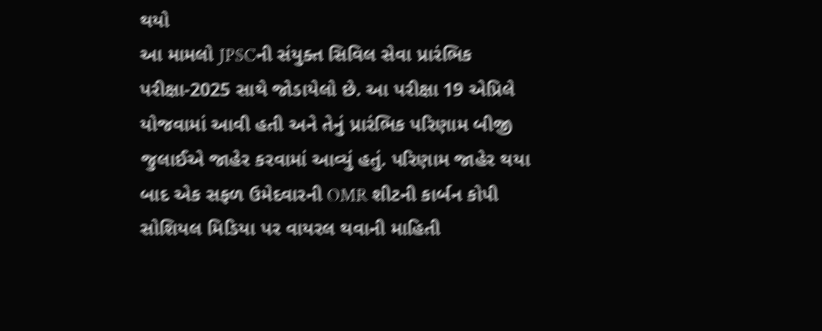થયો
આ મામલો JPSCની સંયુક્ત સિવિલ સેવા પ્રારંભિક પરીક્ષા-2025 સાથે જોડાયેલો છે. આ પરીક્ષા 19 એપ્રિલે યોજવામાં આવી હતી અને તેનું પ્રારંભિક પરિણામ બીજી જુલાઈએ જાહેર કરવામાં આવ્યું હતું. પરિણામ જાહેર થયા બાદ એક સફળ ઉમેદવારની OMR શીટની કાર્બન કોપી સોશિયલ મિડિયા પર વાયરલ થવાની માહિતી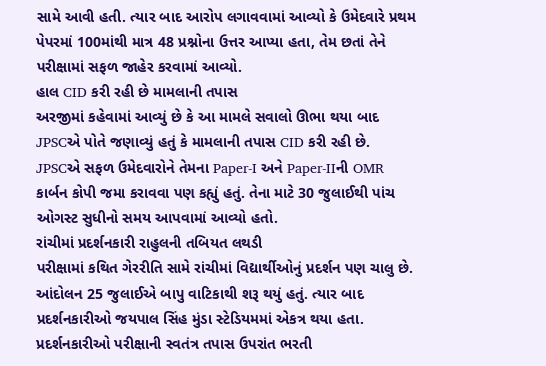સામે આવી હતી. ત્યાર બાદ આરોપ લગાવવામાં આવ્યો કે ઉમેદવારે પ્રથમ પેપરમાં 100માંથી માત્ર 48 પ્રશ્નોના ઉત્તર આપ્યા હતા, તેમ છતાં તેને પરીક્ષામાં સફળ જાહેર કરવામાં આવ્યો.
હાલ CID કરી રહી છે મામલાની તપાસ
અરજીમાં કહેવામાં આવ્યું છે કે આ મામલે સવાલો ઊભા થયા બાદ JPSCએ પોતે જણાવ્યું હતું કે મામલાની તપાસ CID કરી રહી છે. JPSCએ સફળ ઉમેદવારોને તેમના Paper-I અને Paper-IIની OMR કાર્બન કોપી જમા કરાવવા પણ કહ્યું હતું. તેના માટે 30 જુલાઈથી પાંચ ઓગસ્ટ સુધીનો સમય આપવામાં આવ્યો હતો.
રાંચીમાં પ્રદર્શનકારી રાહુલની તબિયત લથડી
પરીક્ષામાં કથિત ગેરરીતિ સામે રાંચીમાં વિદ્યાર્થીઓનું પ્રદર્શન પણ ચાલુ છે. આંદોલન 25 જુલાઈએ બાપુ વાટિકાથી શરૂ થયું હતું. ત્યાર બાદ પ્રદર્શનકારીઓ જયપાલ સિંહ મુંડા સ્ટેડિયમમાં એકત્ર થયા હતા. પ્રદર્શનકારીઓ પરીક્ષાની સ્વતંત્ર તપાસ ઉપરાંત ભરતી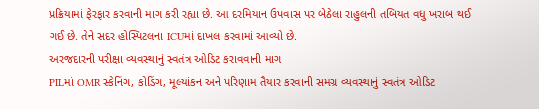પ્રક્રિયામાં ફેરફાર કરવાની માગ કરી રહ્યા છે. આ દરમિયાન ઉપવાસ પર બેઠેલા રાહુલની તબિયત વધુ ખરાબ થઈ ગઈ છે. તેને સદર હોસ્પિટલના ICUમાં દાખલ કરવામાં આવ્યો છે.
અરજદારની પરીક્ષા વ્યવસ્થાનું સ્વતંત્ર ઓડિટ કરાવવાની માગ
PILમાં OMR સ્કેનિંગ, કોડિંગ, મૂલ્યાંકન અને પરિણામ તૈયાર કરવાની સમગ્ર વ્યવસ્થાનું સ્વતંત્ર ઓડિટ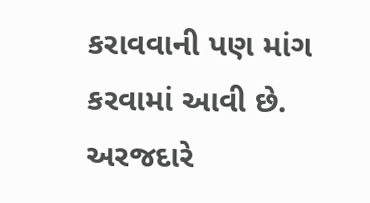કરાવવાની પણ માંગ કરવામાં આવી છે. અરજદારે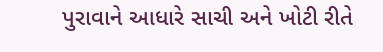પુરાવાને આધારે સાચી અને ખોટી રીતે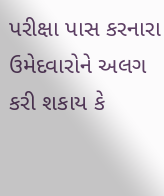પરીક્ષા પાસ કરનારા ઉમેદવારોને અલગ કરી શકાય કે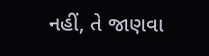નહીં, તે જાણવા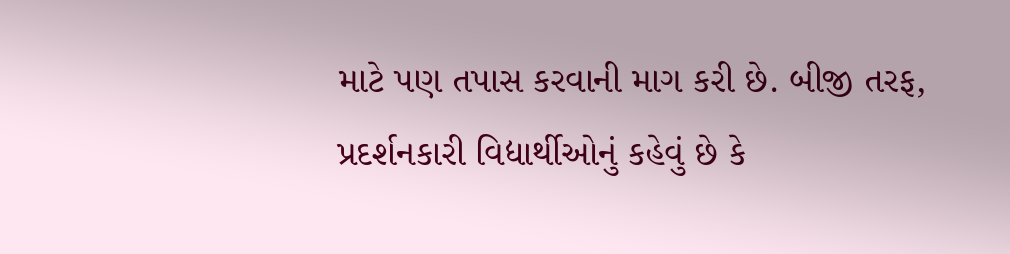માટે પણ તપાસ કરવાની માગ કરી છે. બીજી તરફ, પ્રદર્શનકારી વિદ્યાર્થીઓનું કહેવું છે કે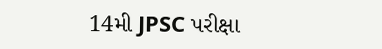14મી JPSC પરીક્ષા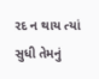રદ ન થાય ત્યાં સુધી તેમનું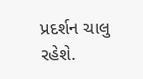પ્રદર્શન ચાલુ રહેશે.